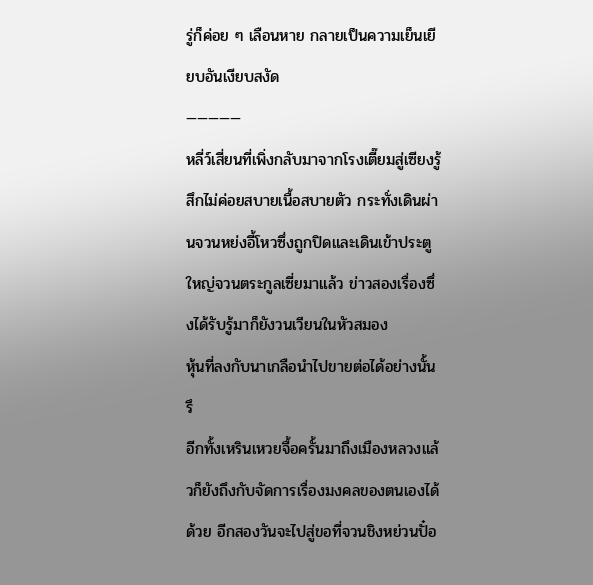รู่ก็ค่อย ๆ เลือนหาย กลายเป็นความเย็นเยียบอันเงียบสงัด
—————
หลี่ว์เสี่ยนที่เพิ่งกลับมาจากโรงเตี๊ยมสู่เซียงรู้สึกไม่ค่อยสบายเนื้อสบายตัว กระทั่งเดินผ่านจวนหย่งอี้โหวซึ่งถูกปิดและเดินเข้าประตูใหญ่จวนตระกูลเซี่ยมาแล้ว ข่าวสองเรื่องซึ่งได้รับรู้มาก็ยังวนเวียนในหัวสมอง
หุ้นที่ลงกับนาเกลือนำไปขายต่อได้อย่างนั้นรึ
อีกทั้งเหรินเหวยจื้อครั้นมาถึงเมืองหลวงแล้วก็ยังถึงกับจัดการเรื่องมงคลของตนเองได้ด้วย อีกสองวันจะไปสู่ขอที่จวนชิงหย่วนปั๋อ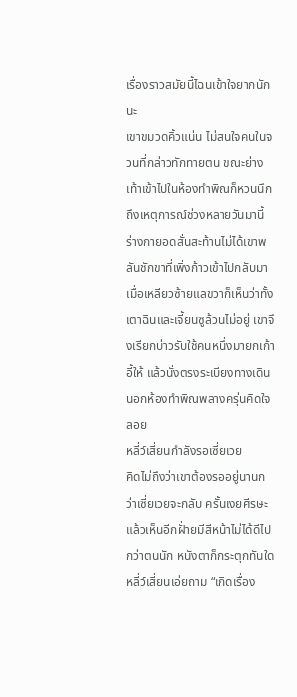เรื่องราวสมัยนี้ไฉนเข้าใจยากนักนะ
เขาขมวดคิ้วแน่น ไม่สนใจคนในจวนที่กล่าวทักทายตน ขณะย่างเท้าเข้าไปในห้องทำพิณก็หวนนึกถึงเหตุการณ์ช่วงหลายวันมานี้ ร่างกายอดสั่นสะท้านไม่ได้เขาพลันชักขาที่เพิ่งก้าวเข้าไปกลับมา
เมื่อเหลียวซ้ายแลขวาก็เห็นว่าทั้งเตาฉินและเจี้ยนซูล้วนไม่อยู่ เขาจึงเรียกบ่าวรับใช้คนหนึ่งมายกเก้าอี้ให้ แล้วนั่งตรงระเบียงทางเดินนอกห้องทำพิณพลางครุ่นคิดใจลอย
หลี่ว์เสี่ยนกำลังรอเซี่ยเวย
คิดไม่ถึงว่าเขาต้องรออยู่นานกว่าเซี่ยเวยจะกลับ ครั้นเงยศีรษะแล้วเห็นอีกฝั่ายมีสีหน้าไม่ได้ดีไปกว่าตนนัก หนังตาก็กระตุกทันใด
หลี่ว์เสี่ยนเอ่ยถาม “เกิดเรื่อง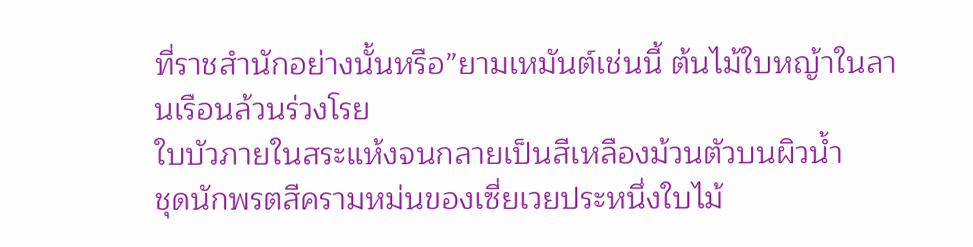ที่ราชสำนักอย่างนั้นหรือ”ยามเหมันต์เช่นนี้ ต้นไม้ใบหญ้าในลานเรือนล้วนร่วงโรย
ใบบัวภายในสระแห้งจนกลายเป็นสีเหลืองม้วนตัวบนผิวน้ำ
ชุดนักพรตสีครามหม่นของเซี่ยเวยประหนึ่งใบไม้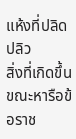แห้งที่ปลิดปลิว
สิ่งที่เกิดขึ้นขณะหารือข้อราช